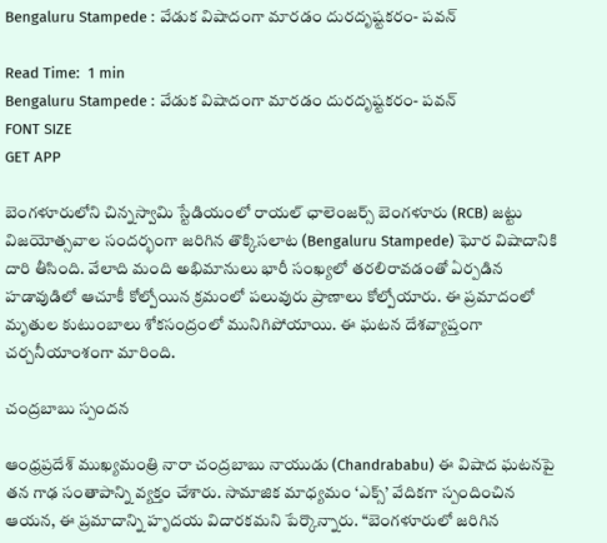Bengaluru Stampede : వేడుక విషాదంగా మారడం దురదృష్టకరం- పవన్

Read Time:  1 min
Bengaluru Stampede : వేడుక విషాదంగా మారడం దురదృష్టకరం- పవన్
FONT SIZE
GET APP

బెంగళూరులోని చిన్నస్వామి స్టేడియంలో రాయల్ ఛాలెంజర్స్ బెంగళూరు (RCB) జట్టు విజయోత్సవాల సందర్భంగా జరిగిన తొక్కిసలాట (Bengaluru Stampede) ఘోర విషాదానికి దారి తీసింది. వేలాది మంది అభిమానులు భారీ సంఖ్యలో తరలిరావడంతో ఏర్పడిన హడావుడిలో ఆచూకీ కోల్పోయిన క్రమంలో పలువురు ప్రాణాలు కోల్పోయారు. ఈ ప్రమాదంలో మృతుల కుటుంబాలు శోకసంద్రంలో మునిగిపోయాయి. ఈ ఘటన దేశవ్యాప్తంగా చర్చనీయాంశంగా మారింది.

చంద్రబాబు స్పందన

ఆంధ్రప్రదేశ్ ముఖ్యమంత్రి నారా చంద్రబాబు నాయుడు (Chandrababu) ఈ విషాద ఘటనపై తన గాఢ సంతాపాన్ని వ్యక్తం చేశారు. సామాజిక మాధ్యమం ‘ఎక్స్’ వేదికగా స్పందించిన ఆయన, ఈ ప్రమాదాన్ని హృదయ విదారకమని పేర్కొన్నారు. “బెంగళూరులో జరిగిన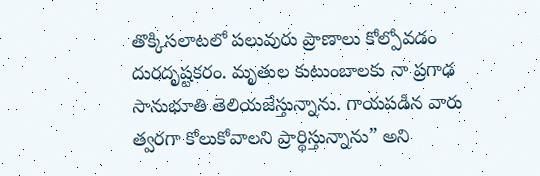తొక్కిసలాటలో పలువురు ప్రాణాలు కోల్పోవడం దురదృష్టకరం. మృతుల కుటుంబాలకు నా ప్రగాఢ సానుభూతి తెలియజేస్తున్నాను. గాయపడిన వారు త్వరగా కోలుకోవాలని ప్రార్థిస్తున్నాను” అని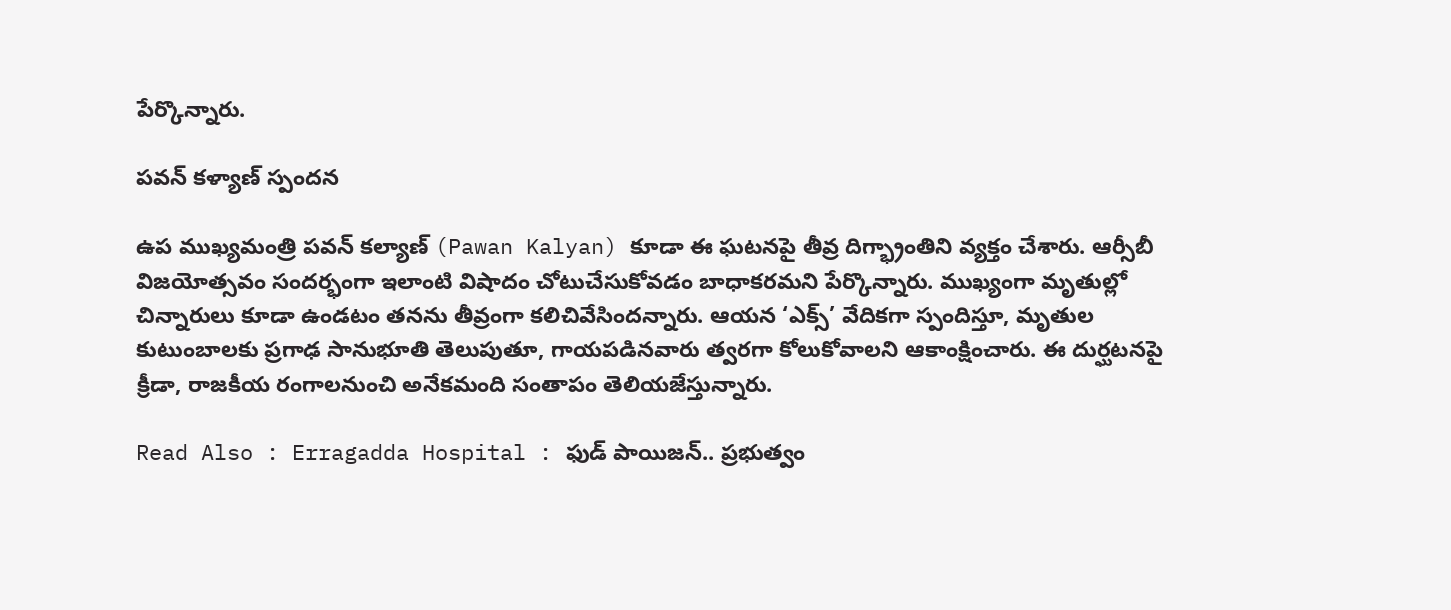పేర్కొన్నారు.

పవన్ కళ్యాణ్ స్పందన

ఉప ముఖ్యమంత్రి పవన్ కల్యాణ్ (Pawan Kalyan) కూడా ఈ ఘటనపై తీవ్ర దిగ్భ్రాంతిని వ్యక్తం చేశారు. ఆర్సీబీ విజయోత్సవం సందర్భంగా ఇలాంటి విషాదం చోటుచేసుకోవడం బాధాకరమని పేర్కొన్నారు. ముఖ్యంగా మృతుల్లో చిన్నారులు కూడా ఉండటం తనను తీవ్రంగా కలిచివేసిందన్నారు. ఆయన ‘ఎక్స్’ వేదికగా స్పందిస్తూ, మృతుల కుటుంబాలకు ప్రగాఢ సానుభూతి తెలుపుతూ, గాయపడినవారు త్వరగా కోలుకోవాలని ఆకాంక్షించారు. ఈ దుర్ఘటనపై క్రీడా, రాజకీయ రంగాలనుంచి అనేకమంది సంతాపం తెలియజేస్తున్నారు.

Read Also : Erragadda Hospital : ఫుడ్ పాయిజన్.. ప్రభుత్వం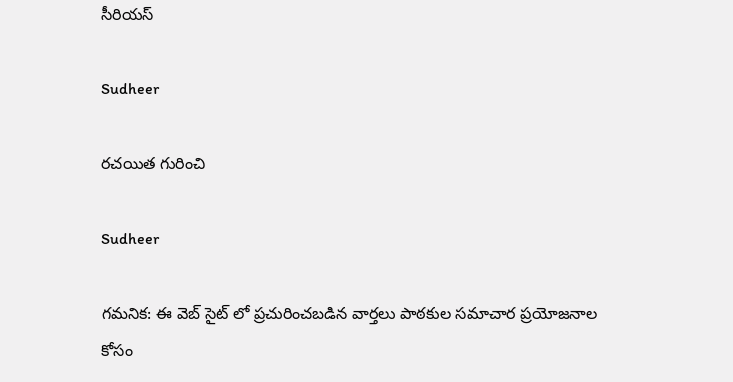సీరియస్

Sudheer

రచయిత గురించి

Sudheer

గమనిక: ఈ వెబ్ సైట్ లో ప్రచురించబడిన వార్తలు పాఠకుల సమాచార ప్రయోజనాల కోసం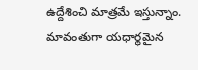ఉద్దేశించి మాత్రమే ఇస్తున్నాం. మావంతుగా యధార్థమైన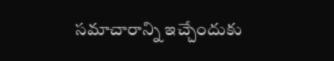సమాచారాన్ని ఇచ్చేందుకు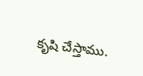కృషి చేస్తాము.